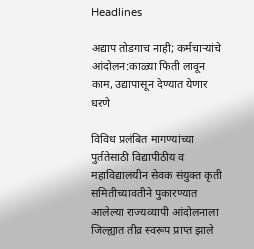Headlines

अद्याप तोडगाच नाही; कर्मचाऱ्यांचे आंदोलन:काळ्या फिती लावून काम, उद्यापासून देण्यात येणार धरणे

विविध प्रलंबित मागण्यांच्या पुर्ततेसाठी विद्यापीठीय व महाविद्यालयीन सेवक संयुक्त कृती समितीच्यावतीने पुकारण्यात आलेल्या राज्यव्यापी आंदोलनाला जिल्ह्यात तीव्र स्वरूप प्राप्त झाले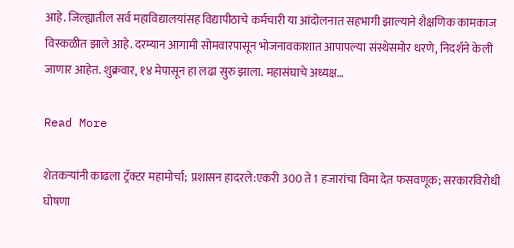आहे. जिल्ह्यातील सर्व महाविद्यालयांसह विद्यापीठाचे कर्मचारी या आंदोलनात सहभागी झाल्याने शैक्षणिक कामकाज विस्कळीत झाले आहे. दरम्यान आगामी सोमवारपासून भोजनावकाशात आपापल्या संस्थेसमोर धरणे, निदर्शने केली जाणार आहेत. शुक्रवार, १४ मेपासून हा लढा सुरु झाला. महासंघाचे अध्यक्ष…

Read More

शेतकऱ्यांनी काढला ट्रॅक्टर महामोर्चा; प्रशासन हादरले:एकरी 300 ते 1 हजारांचा विमा देत फसवणूक; सरकारविरोधी घोषणा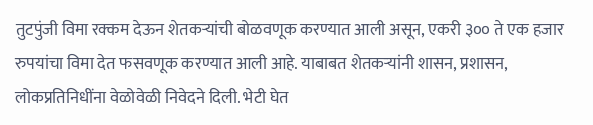तुटपुंजी विमा रक्कम देऊन शेतकऱ्यांची बोळवणूक करण्यात आली असून, एकरी ३०० ते एक हजार रुपयांचा विमा देत फसवणूक करण्यात आली आहे. याबाबत शेतकऱ्यांनी शासन, प्रशासन, लोकप्रतिनिधींना वेळोवेळी निवेदने दिली. भेटी घेत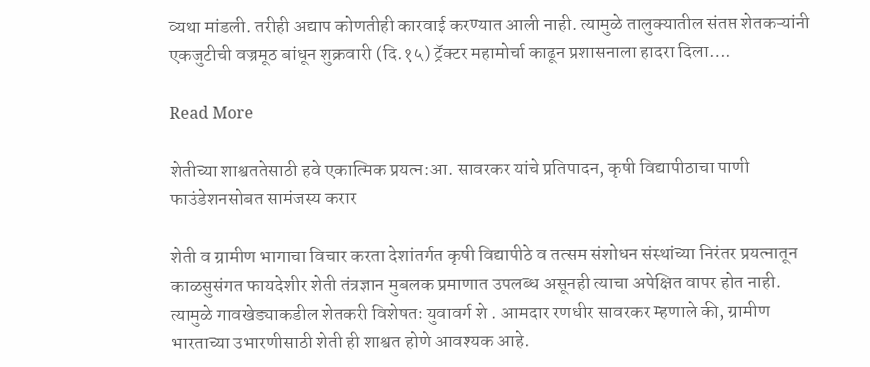व्यथा मांडली. तरीही अद्याप कोणतीही कारवाई करण्यात आली नाही. त्यामुळे तालुक्यातील संतप्त शेतकऱ्यांनी एकजुटीची वज्रमूठ बांधून शुक्रवारी (दि.१५) ट्रॅक्टर महामोर्चा काढून प्रशासनाला हादरा दिला….

Read More

शेतीच्या शाश्वततेसाठी हवे एकात्मिक प्रयत्न:आ. सावरकर यांचे प्रतिपादन, कृषी विद्यापीठाचा पाणी फाउंडेशनसोबत सामंजस्य करार

शेती व ग्रामीण भागाचा विचार करता देशांतर्गत कृषी विद्यापीठे व तत्सम संशोधन संस्थांच्या निरंतर प्रयत्नातून काळसुसंगत फायदेशीर शेती तंत्रज्ञान मुबलक प्रमाणात उपलब्ध असूनही त्याचा अपेक्षित वापर होत नाही. त्यामुळे गावखेड्याकडील शेतकरी विशेषतः युवावर्ग शे . आमदार रणधीर सावरकर म्हणाले की, ग्रामीण भारताच्या उभारणीसाठी शेती ही शाश्वत होणे आवश्यक आहे.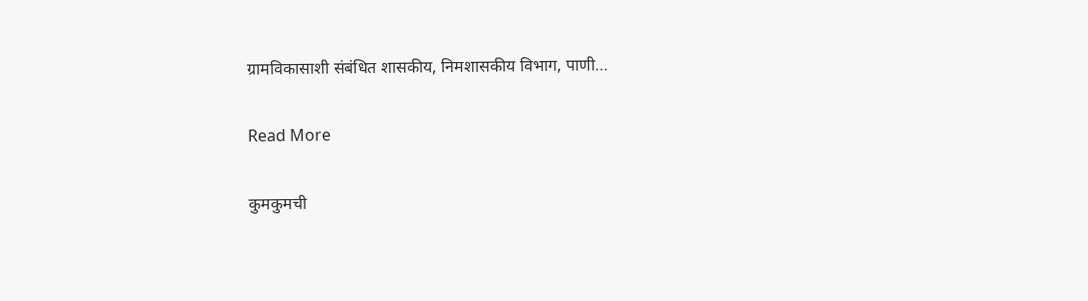ग्रामविकासाशी संबंधित शासकीय, निमशासकीय विभाग, पाणी…

Read More

कुमकुमची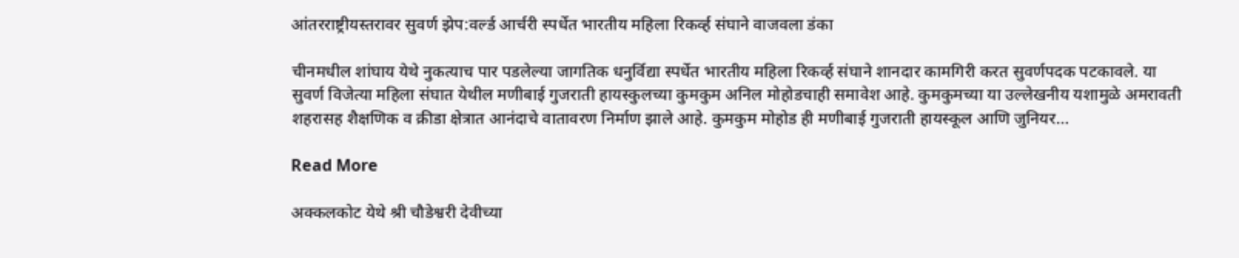आंतरराष्ट्रीयस्तरावर सुवर्ण झेप:वर्ल्ड आर्चरी स्पर्धेत भारतीय महिला रिकर्व्ह संघाने वाजवला डंका

चीनमधील शांघाय येथे नुकत्याच पार पडलेल्या जागतिक धनुर्विद्या स्पर्धेत भारतीय महिला रिकर्व्ह संघाने शानदार कामगिरी करत सुवर्णपदक पटकावले. या सुवर्ण विजेत्या महिला संघात येथील मणीबाई गुजराती हायस्कुलच्या कुमकुम अनिल मोहोडचाही समावेश आहे. कुमकुमच्या या उल्लेखनीय यशामुळे अमरावती शहरासह शैक्षणिक व क्रीडा क्षेत्रात आनंदाचे वातावरण निर्माण झाले आहे. कुमकुम मोहोड ही मणीबाई गुजराती हायस्कूल आणि जुनियर…

Read More

अक्कलकोट येथे श्री चौडेश्वरी देवीच्या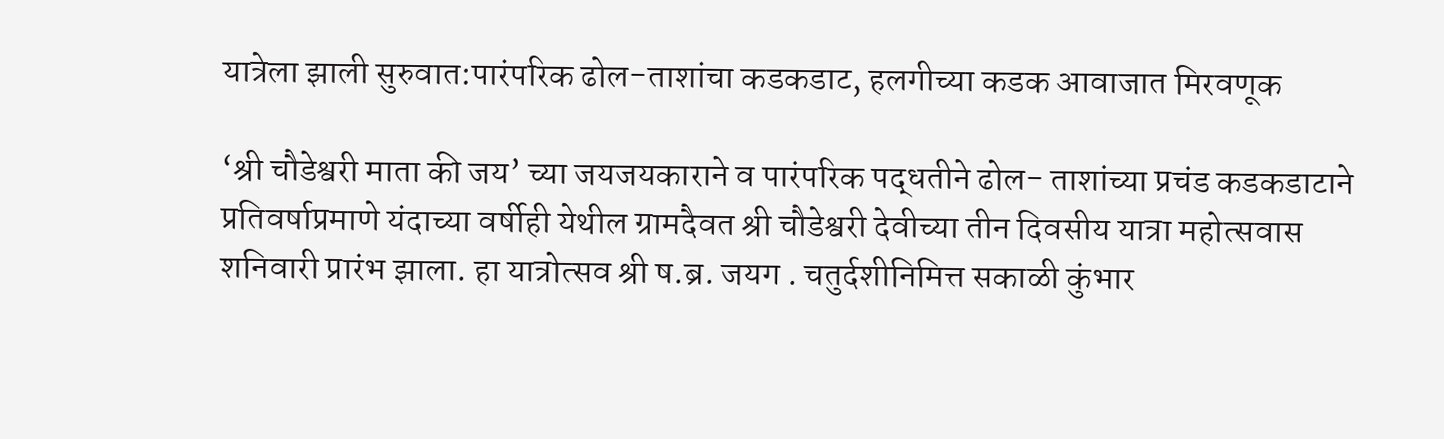यात्रेला झाली सुरुवात:पारंपरिक ढोल-ताशांचा कडकडाट, हलगीच्या कडक आवाजात मिरवणूक

‘श्री चौडेश्वरी माता की जय’ च्या जयजयकाराने व पारंपरिक पद्धतीने ढोल- ताशांच्या प्रचंड कडकडाटाने प्रतिवर्षाप्रमाणे यंदाच्या वर्षीही येथील ग्रामदैवत श्री चौडेश्वरी देवीच्या तीन दिवसीय यात्रा महोत्सवास शनिवारी प्रारंभ झाला. हा यात्रोत्सव श्री ष.ब्र. जयग . चतुर्दशीनिमित्त सकाळी कुंभार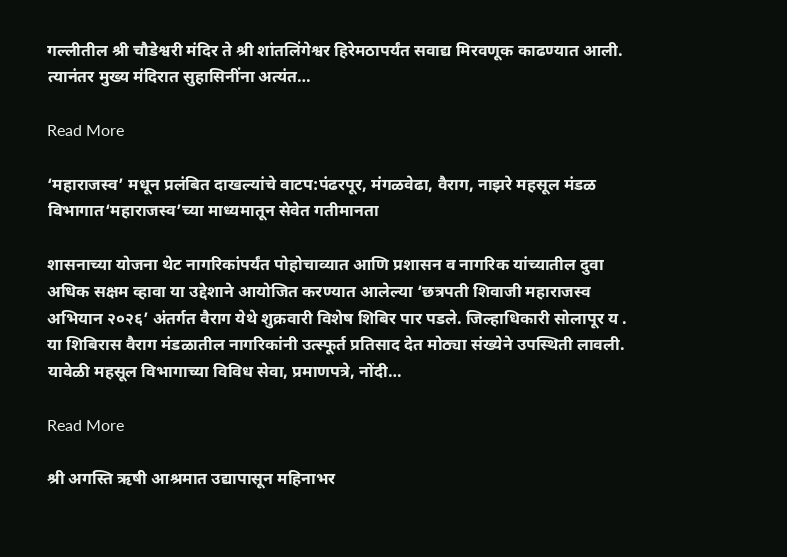गल्लीतील श्री चौडेश्वरी मंदिर ते श्री शांतलिंगेश्वर हिरेमठापर्यंत सवाद्य मिरवणूक काढण्यात आली. त्यानंतर मुख्य मंदिरात सुहासिनींना अत्यंत…

Read More

‘महाराजस्व’ मधून प्रलंबित दाखल्यांचे वाटप:पंढरपूर, मंगळवेढा, वैराग, नाझरे महसूल मंडळ विभागात‘महाराजस्व’च्या माध्यमातून सेवेत गतीमानता

शासनाच्या योजना थेट नागरिकांपर्यंत पोहोचाव्यात आणि प्रशासन व नागरिक यांच्यातील दुवा अधिक सक्षम व्हावा या उद्देशाने आयोजित करण्यात आलेल्या ‘छत्रपती शिवाजी महाराजस्व अभियान २०२६’ अंतर्गत वैराग येथे शुक्रवारी विशेष शिबिर पार पडले. जिल्हाधिकारी सोलापूर य . या शिबिरास वैराग मंडळातील नागरिकांनी उत्स्फूर्त प्रतिसाद देत मोठ्या संख्येने उपस्थिती लावली. यावेळी महसूल विभागाच्या विविध सेवा, प्रमाणपत्रे, नोंदी…

Read More

श्री अगस्ति ऋषी आश्रमात उद्यापासून महिनाभर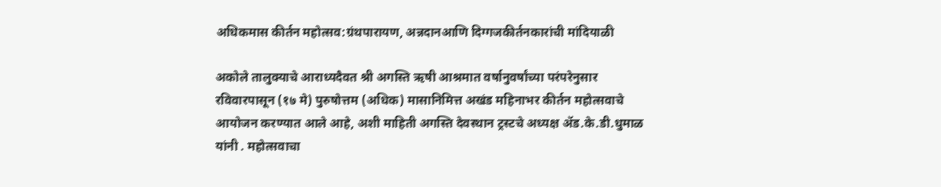अधिकमास कीर्तन महोत्सव:ग्रंथपारायण, अन्नदानआणि दिग्गजकीर्तनकारांची मांदियाळी

अकोले तालुक्याचे आराध्यदैवत श्री अगस्ति ऋषी आश्रमात वर्षानुवर्षांच्या परंपरेनुसार रविवारपासून (१७ मे) पुरुषोत्तम (अधिक) मासानिमित्त अखंड महिनाभर कीर्तन महोत्सवाचे आयोजन करण्यात आले आहे, अशी माहिती अगस्ति देवस्थान ट्रस्टचे अध्यक्ष ॲड.के.डी.धुमाळ यांनी . महोत्सवाचा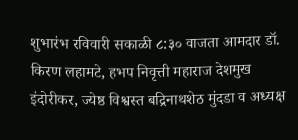शुभारंभ रविवारी सकाळी ८:३० वाजता आमदार डॉ. किरण लहामटे, हभप निवृत्ती महाराज देशमुख इंदोरीकर, ज्येष्ठ विश्वस्त बद्रिनाथशेठ मुंदडा व अध्यक्ष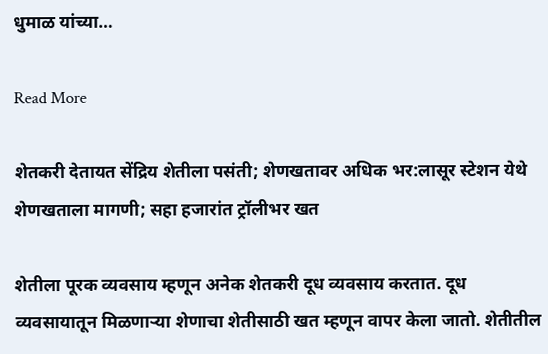धुमाळ यांच्या…

Read More

शेतकरी देतायत सेंद्रिय शेतीला पसंती; शेणखतावर अधिक भर:लासूर स्टेशन येथे शेणखताला मागणी; सहा हजारांत ट्रॉलीभर खत

शेतीला पूरक व्यवसाय म्हणून अनेक शेतकरी दूध व्यवसाय करतात. दूध व्यवसायातून मिळणाऱ्या शेणाचा शेतीसाठी खत म्हणून वापर केला जातो. शेतीतील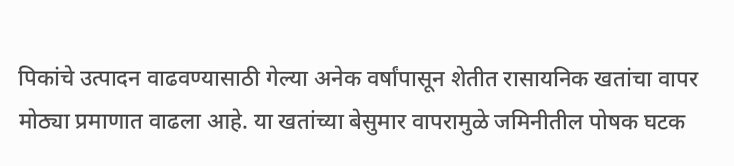पिकांचे उत्पादन वाढवण्यासाठी गेल्या अनेक वर्षांपासून शेतीत रासायनिक खतांचा वापर मोठ्या प्रमाणात वाढला आहे. या खतांच्या बेसुमार वापरामुळे जमिनीतील पोषक घटक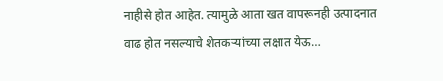नाहीसे होत आहेत. त्यामुळे आता खत वापरूनही उत्पादनात वाढ होत नसल्याचे शेतकऱ्यांच्या लक्षात येऊ…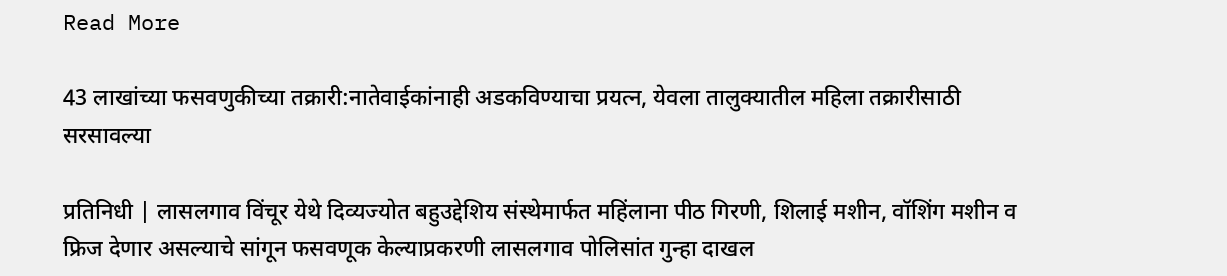Read More

43 लाखांच्या फसवणुकीच्या तक्रारी:नातेवाईकांनाही अडकविण्याचा प्रयत्न, येवला तालुक्यातील महिला तक्रारीसाठी सरसावल्या

प्रतिनिधी | लासलगाव विंचूर येथे दिव्यज्योत बहुउद्देशिय संस्थेमार्फत महिंलाना पीठ गिरणी, शिलाई मशीन, वॉशिंग मशीन व फ्रिज देणार असल्याचे सांगून फसवणूक केल्याप्रकरणी लासलगाव पोलिसांत गुन्हा दाखल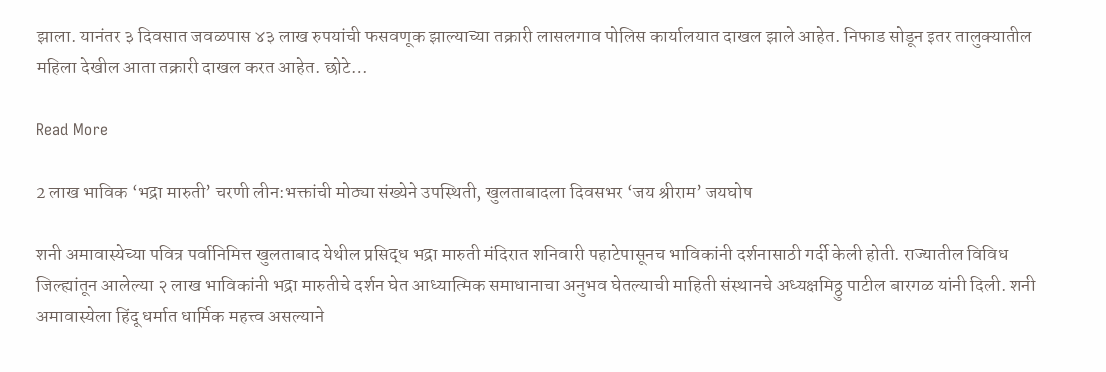झाला. यानंतर ३ दिवसात जवळपास ४३ लाख रुपयांची फसवणूक झाल्याच्या तक्रारी लासलगाव पोलिस कार्यालयात दाखल झाले आहेत. निफाड सोडून इतर तालुक्यातील महिला देखील आता तक्रारी दाखल करत आहेत. छोटे…

Read More

2 लाख भाविक ‘भद्रा मारुती’ चरणी लीन:भक्तांची मोठ्या संख्येने उपस्थिती, खुलताबादला दिवसभर ‘जय श्रीराम’ जयघोष

शनी अमावास्येच्या पवित्र पर्वानिमित्त खुलताबाद येथील प्रसिद्ध भद्रा मारुती मंदिरात शनिवारी पहाटेपासूनच भाविकांनी दर्शनासाठी गर्दी केली होती. राज्यातील विविध जिल्ह्यांतून आलेल्या २ लाख भाविकांनी भद्रा मारुतीचे दर्शन घेत आध्यात्मिक समाधानाचा अनुभव घेतल्याची माहिती संस्थानचे अध्यक्षमिठ्ठु पाटील बारगळ यांनी दिली. शनी अमावास्येला हिंदू धर्मात धार्मिक महत्त्व असल्याने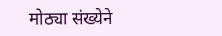मोठ्या संख्येने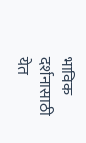भाविक दर्शनासाठी येत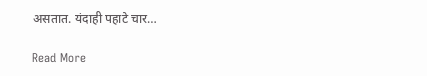असतात. यंदाही पहाटे चार…

Read More